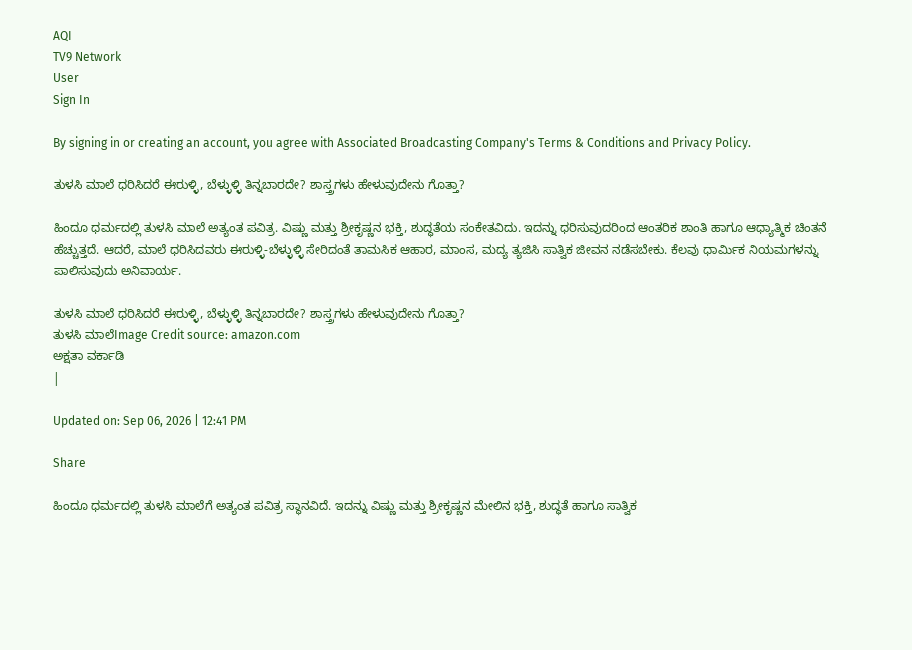AQI
TV9 Network
User
Sign In

By signing in or creating an account, you agree with Associated Broadcasting Company's Terms & Conditions and Privacy Policy.

ತುಳಸಿ ಮಾಲೆ ಧರಿಸಿದರೆ ಈರುಳ್ಳಿ, ಬೆಳ್ಳುಳ್ಳಿ ತಿನ್ನಬಾರದೇ? ಶಾಸ್ತ್ರಗಳು ಹೇಳುವುದೇನು ಗೊತ್ತಾ?

ಹಿಂದೂ ಧರ್ಮದಲ್ಲಿ ತುಳಸಿ ಮಾಲೆ ಅತ್ಯಂತ ಪವಿತ್ರ. ವಿಷ್ಣು ಮತ್ತು ಶ್ರೀಕೃಷ್ಣನ ಭಕ್ತಿ, ಶುದ್ಧತೆಯ ಸಂಕೇತವಿದು. ಇದನ್ನು ಧರಿಸುವುದರಿಂದ ಆಂತರಿಕ ಶಾಂತಿ ಹಾಗೂ ಆಧ್ಯಾತ್ಮಿಕ ಚಿಂತನೆ ಹೆಚ್ಚುತ್ತದೆ. ಆದರೆ, ಮಾಲೆ ಧರಿಸಿದವರು ಈರುಳ್ಳಿ-ಬೆಳ್ಳುಳ್ಳಿ ಸೇರಿದಂತೆ ತಾಮಸಿಕ ಆಹಾರ, ಮಾಂಸ, ಮದ್ಯ ತ್ಯಜಿಸಿ ಸಾತ್ವಿಕ ಜೀವನ ನಡೆಸಬೇಕು. ಕೆಲವು ಧಾರ್ಮಿಕ ನಿಯಮಗಳನ್ನು ಪಾಲಿಸುವುದು ಅನಿವಾರ್ಯ.

ತುಳಸಿ ಮಾಲೆ ಧರಿಸಿದರೆ ಈರುಳ್ಳಿ, ಬೆಳ್ಳುಳ್ಳಿ ತಿನ್ನಬಾರದೇ? ಶಾಸ್ತ್ರಗಳು ಹೇಳುವುದೇನು ಗೊತ್ತಾ?
ತುಳಸಿ ಮಾಲೆImage Credit source: amazon.com
ಅಕ್ಷತಾ ವರ್ಕಾಡಿ
|

Updated on: Sep 06, 2026 | 12:41 PM

Share

ಹಿಂದೂ ಧರ್ಮದಲ್ಲಿ ತುಳಸಿ ಮಾಲೆಗೆ ಅತ್ಯಂತ ಪವಿತ್ರ ಸ್ಥಾನವಿದೆ. ಇದನ್ನು ವಿಷ್ಣು ಮತ್ತು ಶ್ರೀಕೃಷ್ಣನ ಮೇಲಿನ ಭಕ್ತಿ, ಶುದ್ಧತೆ ಹಾಗೂ ಸಾತ್ವಿಕ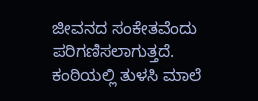ಜೀವನದ ಸಂಕೇತವೆಂದು ಪರಿಗಣಿಸಲಾಗುತ್ತದೆ. ಕಂಠಿಯಲ್ಲಿ ತುಳಸಿ ಮಾಲೆ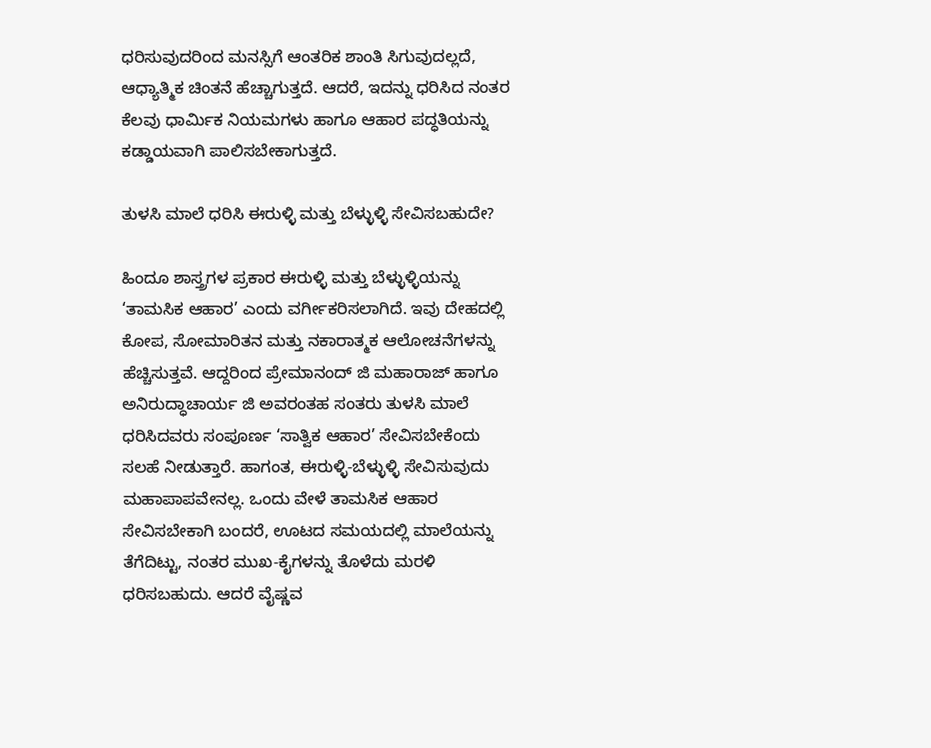ಧರಿಸುವುದರಿಂದ ಮನಸ್ಸಿಗೆ ಆಂತರಿಕ ಶಾಂತಿ ಸಿಗುವುದಲ್ಲದೆ, ಆಧ್ಯಾತ್ಮಿಕ ಚಿಂತನೆ ಹೆಚ್ಚಾಗುತ್ತದೆ. ಆದರೆ, ಇದನ್ನು ಧರಿಸಿದ ನಂತರ ಕೆಲವು ಧಾರ್ಮಿಕ ನಿಯಮಗಳು ಹಾಗೂ ಆಹಾರ ಪದ್ಧತಿಯನ್ನು ಕಡ್ಡಾಯವಾಗಿ ಪಾಲಿಸಬೇಕಾಗುತ್ತದೆ.

ತುಳಸಿ ಮಾಲೆ ಧರಿಸಿ ಈರುಳ್ಳಿ ಮತ್ತು ಬೆಳ್ಳುಳ್ಳಿ ಸೇವಿಸಬಹುದೇ?

ಹಿಂದೂ ಶಾಸ್ತ್ರಗಳ ಪ್ರಕಾರ ಈರುಳ್ಳಿ ಮತ್ತು ಬೆಳ್ಳುಳ್ಳಿಯನ್ನು ‘ತಾಮಸಿಕ ಆಹಾರ’ ಎಂದು ವರ್ಗೀಕರಿಸಲಾಗಿದೆ. ಇವು ದೇಹದಲ್ಲಿ ಕೋಪ, ಸೋಮಾರಿತನ ಮತ್ತು ನಕಾರಾತ್ಮಕ ಆಲೋಚನೆಗಳನ್ನು ಹೆಚ್ಚಿಸುತ್ತವೆ. ಆದ್ದರಿಂದ ಪ್ರೇಮಾನಂದ್ ಜಿ ಮಹಾರಾಜ್ ಹಾಗೂ ಅನಿರುದ್ಧಾಚಾರ್ಯ ಜಿ ಅವರಂತಹ ಸಂತರು ತುಳಸಿ ಮಾಲೆ ಧರಿಸಿದವರು ಸಂಪೂರ್ಣ ‘ಸಾತ್ವಿಕ ಆಹಾರ’ ಸೇವಿಸಬೇಕೆಂದು ಸಲಹೆ ನೀಡುತ್ತಾರೆ. ಹಾಗಂತ, ಈರುಳ್ಳಿ-ಬೆಳ್ಳುಳ್ಳಿ ಸೇವಿಸುವುದು ಮಹಾಪಾಪವೇನಲ್ಲ. ಒಂದು ವೇಳೆ ತಾಮಸಿಕ ಆಹಾರ ಸೇವಿಸಬೇಕಾಗಿ ಬಂದರೆ, ಊಟದ ಸಮಯದಲ್ಲಿ ಮಾಲೆಯನ್ನು ತೆಗೆದಿಟ್ಟು, ನಂತರ ಮುಖ-ಕೈಗಳನ್ನು ತೊಳೆದು ಮರಳಿ ಧರಿಸಬಹುದು. ಆದರೆ ವೈಷ್ಣವ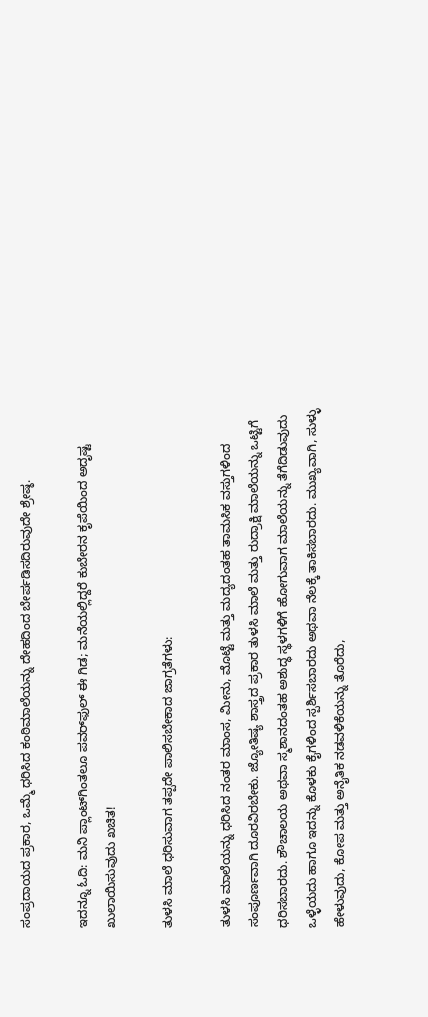ಸಂಪ್ರದಾಯದ ಪ್ರಕಾರ, ಒಮ್ಮೆ ಧರಿಸಿದ ಕಂಠಿಮಾಲೆಯನ್ನು ದೇಹದಿಂದ ಬೇರ್ಪಡಿಸದಿರುವುದೇ ಶ್ರೇಷ್ಠ.

ಇದನ್ನೂ ಓದಿ: ಮನಿ ಪ್ಲಾಂಟ್‌ಗಿಂತಲೂ ಪವರ್‌ಫುಲ್ ಈ ಗಿಡ; ಮನೆಯಲ್ಲಿದ್ದರೆ ಕುಬೇರನ ಕೃಪೆಯಿಂದ ಅದೃಷ್ಟ ಖುಲಾಯಿಸುವುದು ಖಚಿತ!

ತುಳಸಿ ಮಾಲೆ ಧರಿಸುವಾಗ ತಪ್ಪದೇ ಪಾಲಿಸಬೇಕಾದ ಜಾಗ್ರತೆಗಳು:

ತುಳಸಿ ಮಾಲೆಯನ್ನು ಧರಿಸಿದ ನಂತರ ಮಾಂಸ, ಮೀನು, ಮೊಟ್ಟೆ ಮತ್ತು ಮದ್ಯದಂತಹ ತಾಮಸಿಕ ವಸ್ತುಗಳಿಂದ ಸಂಪೂರ್ಣವಾಗಿ ದೂರವಿರಬೇಕು. ಜ್ಯೋತಿಷ್ಯ ಶಾಸ್ತ್ರದ ಪ್ರಕಾರ ತುಳಸಿ ಮಾಲೆ ಮತ್ತು ರುದ್ರಾಕ್ಷಿ ಮಾಲೆಯನ್ನು ಒಟ್ಟಿಗೆ ಧರಿಸಬಾರದು. ಶೌಚಾಲಯ ಅಥವಾ ಸ್ಮಶಾನದಂತಹ ಅಶುದ್ಧ ಸ್ಥಳಗಳಿಗೆ ಹೋಗುವಾಗ ಮಾಲೆಯನ್ನು ತೆಗೆದಿಡುವುದು ಒಳ್ಳೆಯದು ಹಾಗೂ ಇದನ್ನು ಕೊಳಕು ಕೈಗಳಿಂದ ಸ್ಪರ್ಶಿಸಬಾರದು ಅಥವಾ ನೆಲಕ್ಕೆ ತಾಕಿಸಬಾರದು. ಮುಖ್ಯವಾಗಿ, ಸುಳ್ಳು ಹೇಳುವುದು, ಕೋಪ ಮತ್ತು ಅನೈತಿಕ ನಡವಳಿಕೆಯನ್ನು ತೊರೆದು,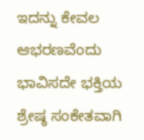ಇದನ್ನು ಕೇವಲ ಆಭರಣವೆಂದು ಭಾವಿಸದೇ ಭಕ್ತಿಯ ಶ್ರೇಷ್ಠ ಸಂಕೇತವಾಗಿ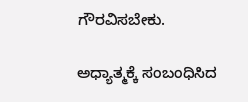ಗೌರವಿಸಬೇಕು.

ಅಧ್ಯಾತ್ಮಕ್ಕೆ ಸಂಬಂಧಿಸಿದ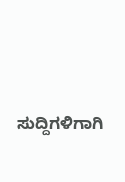ಸುದ್ದಿಗಳಿಗಾಗಿ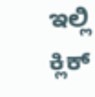ಇಲ್ಲಿ ಕ್ಲಿಕ್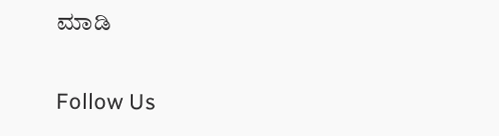ಮಾಡಿ

Follow Us